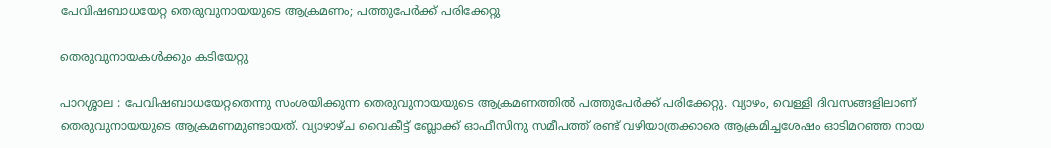പേവിഷബാധയേറ്റ തെരുവുനായയുടെ ആക്രമണം; പത്തുപേർക്ക് പരിക്കേറ്റു

തെരുവുനായകൾക്കും കടിയേറ്റു

പാറശ്ശാല : പേവിഷബാധയേറ്റതെന്നു സംശയിക്കുന്ന തെരുവുനായയുടെ ആക്രമണത്തിൽ പത്തുപേർക്ക് പരിക്കേറ്റു. വ്യാഴം, വെള്ളി ദിവസങ്ങളിലാണ് തെരുവുനായയുടെ ആക്രമണമുണ്ടായത്. വ്യാഴാഴ്ച വൈകീട്ട് ബ്ലോക്ക് ഓഫീസിനു സമീപത്ത്‌ രണ്ട് വഴിയാത്രക്കാരെ ആക്രമിച്ചശേഷം ഓടിമറഞ്ഞ നായ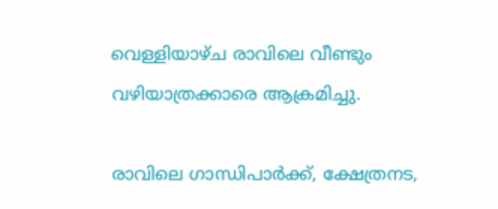വെള്ളിയാഴ്ച രാവിലെ വീണ്ടും വഴിയാത്രക്കാരെ ആക്രമിച്ചു.

രാവിലെ ഗാന്ധിപാർക്ക്, ക്ഷേത്രനട,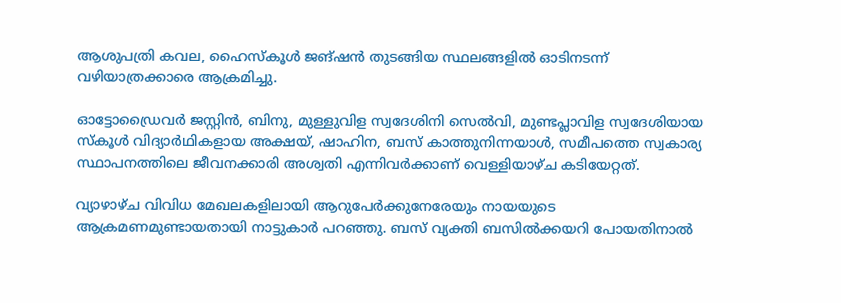ആശുപത്രി കവല, ഹൈസ്‌കൂൾ ജങ്ഷൻ തുടങ്ങിയ സ്ഥലങ്ങളിൽ ഓടിനടന്ന് വഴിയാത്രക്കാരെ ആക്രമിച്ചു.

ഓട്ടോഡ്രൈവർ ജസ്റ്റിൻ, ബിനു, മുള്ളുവിള സ്വദേശിനി സെൽവി, മുണ്ടപ്ലാവിള സ്വദേശിയായ സ്‌കൂൾ വിദ്യാർഥികളായ അക്ഷയ്, ഷാഹിന, ബസ് കാത്തുനിന്നയാൾ, സമീപത്തെ സ്വകാര്യ സ്ഥാപനത്തിലെ ജീവനക്കാരി അശ്വതി എന്നിവർക്കാണ് വെള്ളിയാഴ്ച കടിയേറ്റത്.

വ്യാഴാഴ്ച വിവിധ മേഖലകളിലായി ആറുപേർക്കുനേരേയും നായയുടെ ആക്രമണമുണ്ടായതായി നാട്ടുകാർ പറഞ്ഞു. ബസ് വ്യക്തി ബസിൽക്കയറി പോയതിനാൽ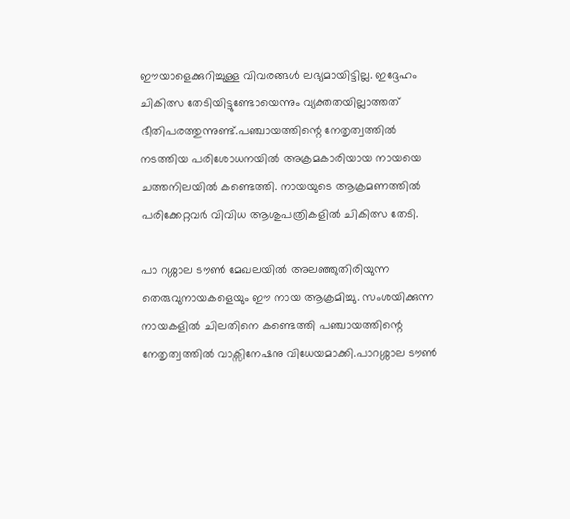ഈയാളെക്കുറിച്ചുള്ള വിവരങ്ങൾ ലഭ്യമായിട്ടില്ല. ഇദ്ദേഹം ചികിത്സ തേടിയിട്ടുണ്ടോയെന്നും വ്യക്തതയില്ലാത്തത് ഭീതിപരത്തുന്നുണ്ട്.പഞ്ചായത്തിന്റെ നേതൃത്വത്തിൽ നടത്തിയ പരിശോധനയിൽ അക്രമകാരിയായ നായയെ ചത്തനിലയിൽ കണ്ടെത്തി. നായയുടെ ആക്രമണത്തിൽ പരിക്കേറ്റവർ വിവിധ ആശുപത്രികളിൽ ചികിത്സ തേടി.

പാ റശ്ശാല ടൗൺ മേഖലയിൽ അലഞ്ഞുതിരിയുന്ന തെരുവുനായകളെയും ഈ നായ ആക്രമിച്ചു. സംശയിക്കുന്ന നായകളിൽ ചിലതിനെ കണ്ടെത്തി പഞ്ചായത്തിന്റെ നേതൃത്വത്തിൽ വാക്സിനേഷനു വിധേയമാക്കി.പാറശ്ശാല ടൗൺ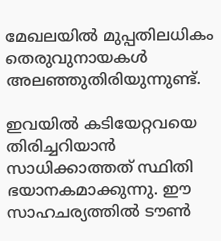മേഖലയിൽ മുപ്പതിലധികം തെരുവുനായകൾ അലഞ്ഞുതിരിയുന്നുണ്ട്‌.

ഇവയിൽ കടിയേറ്റവയെ തിരിച്ചറിയാൻ സാധിക്കാത്തത് സ്ഥിതി ഭയാനകമാക്കുന്നു. ഈ സാഹചര്യത്തിൽ ടൗൺ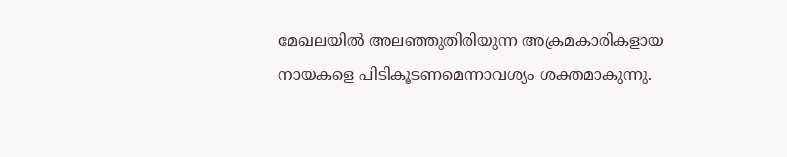മേഖലയിൽ അലഞ്ഞുതിരിയുന്ന അക്രമകാരികളായ നായകളെ പിടികൂടണമെന്നാവശ്യം ശക്തമാകുന്നു.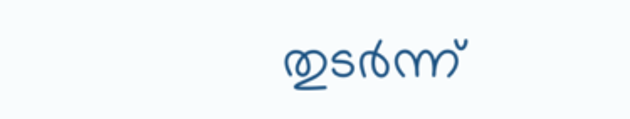തുടർന്ന്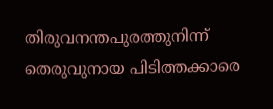തിരുവനന്തപുരത്തുനിന്ന്‌ തെരുവുനായ പിടിത്തക്കാരെ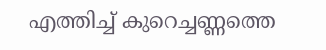എത്തിച്ച് കുറെച്ചണ്ണത്തെ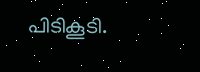പിടികൂടി.